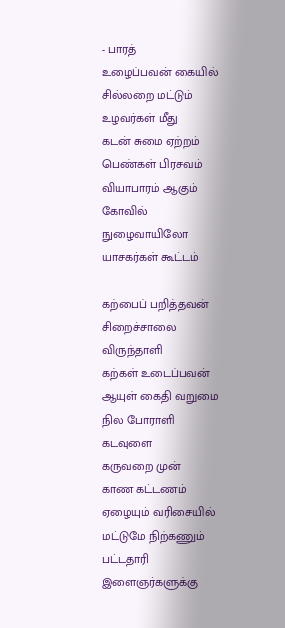- பாரத்
உழைப்பவன் கையில்
சில்லறை மட்டும்
உழவர்கள் மீது
கடன் சுமை ஏற்றம்
பெண்கள் பிரசவம்
வியாபாரம் ஆகும்
கோவில் நுழைவாயிலோ
யாசகர்கள் கூட்டம்

கற்பைப் பறித்தவன்
சிறைச்சாலை
விருந்தாளி
கற்கள் உடைப்பவன்
ஆயுள் கைதி வறுமை நில போராளி
கடவுளை
கருவறை முன்
காண கட்டணம்
ஏழையும் வரிசையில்
மட்டுமே நிற்கணும்
பட்டதாரி இளைஞர்களுக்கு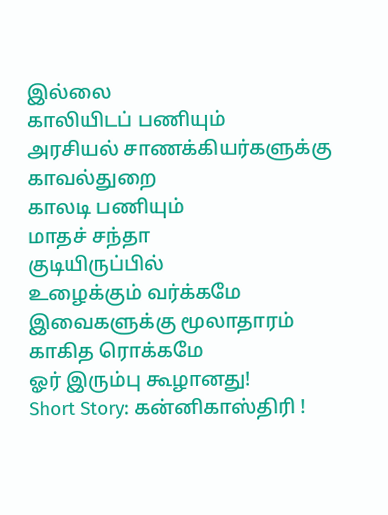இல்லை
காலியிடப் பணியும்
அரசியல் சாணக்கியர்களுக்கு காவல்துறை
காலடி பணியும்
மாதச் சந்தா
குடியிருப்பில்
உழைக்கும் வர்க்கமே
இவைகளுக்கு மூலாதாரம்
காகித ரொக்கமே
ஓர் இரும்பு கூழானது!
Short Story: கன்னிகாஸ்திரி !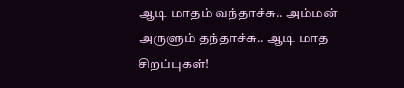ஆடி மாதம் வந்தாச்சு.. அம்மன் அருளும் தந்தாச்சு.. ஆடி மாத சிறப்புகள்!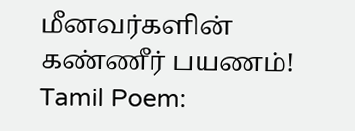மீனவர்களின் கண்ணீர் பயணம்!
Tamil Poem: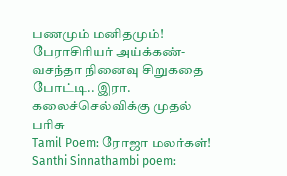பணமும் மனிதமும்!
பேராசிரியர் அய்க்கண்- வசந்தா நினைவு சிறுகதை போட்டி.. இரா. கலைச்செல்விக்கு முதல் பரிசு
Tamil Poem: ரோஜா மலர்கள்!
Santhi Sinnathambi poem: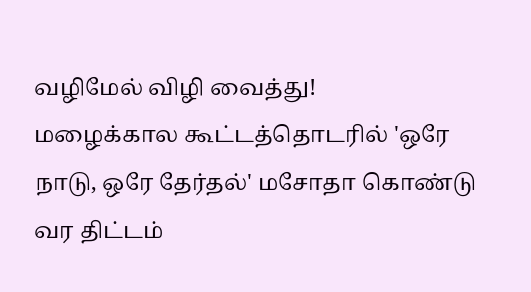வழிமேல் விழி வைத்து!
மழைக்கால கூட்டத்தொடரில் 'ஒரே நாடு, ஒரே தேர்தல்' மசோதா கொண்டு வர திட்டம்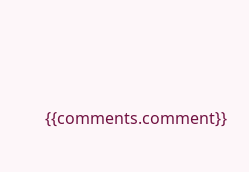{{comments.comment}}